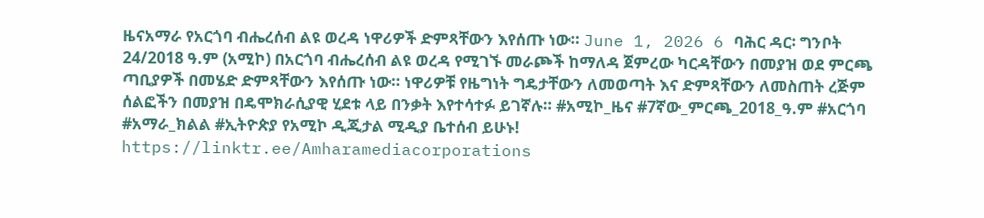ዜናአማራ የአርጎባ ብሔረሰብ ልዩ ወረዳ ነዋሪዎች ድምጻቸውን እየሰጡ ነው። June 1, 2026 6 ባሕር ዳር፡ ግንቦት 24/2018 ዓ.ም (አሚኮ) በአርጎባ ብሔረሰብ ልዩ ወረዳ የሚገኙ መራጮች ከማለዳ ጀምረው ካርዳቸውን በመያዝ ወደ ምርጫ ጣቢያዎች በመሄድ ድምጻቸውን እየሰጡ ነው። ነዋሪዎቹ የዜግነት ግዴታቸውን ለመወጣት እና ድምጻቸውን ለመስጠት ረጅም ሰልፎችን በመያዝ በዴሞክራሲያዊ ሂደቱ ላይ በንቃት እየተሳተፉ ይገኛሉ። #አሚኮ_ዜና #7ኛው_ምርጫ_2018_ዓ.ም #አርጎባ #አማራ_ክልል #ኢትዮጵያ የአሚኮ ዲጂታል ሚዲያ ቤተሰብ ይሁኑ! https://linktr.ee/Amharamediacorporations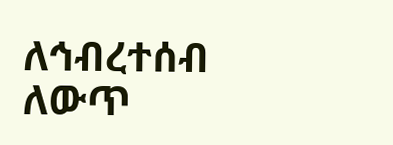ለኅብረተሰብ ለውጥ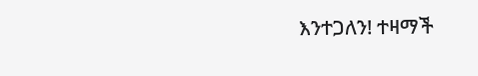እንተጋለን! ተዛማች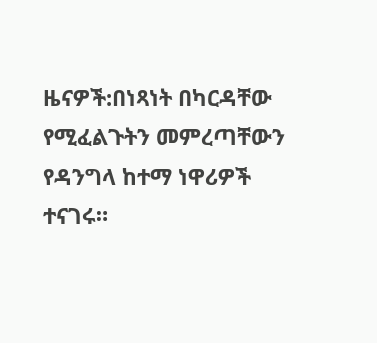ዜናዎች:በነጻነት በካርዳቸው የሚፈልጉትን መምረጣቸውን የዳንግላ ከተማ ነዋሪዎች ተናገሩ።